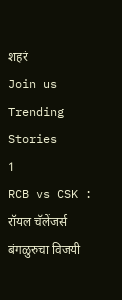शहरं
Join us
Trending Stories
1
RCB vs CSK : रॉयल चॅलेंजर्स बंगळुरुचा विजयी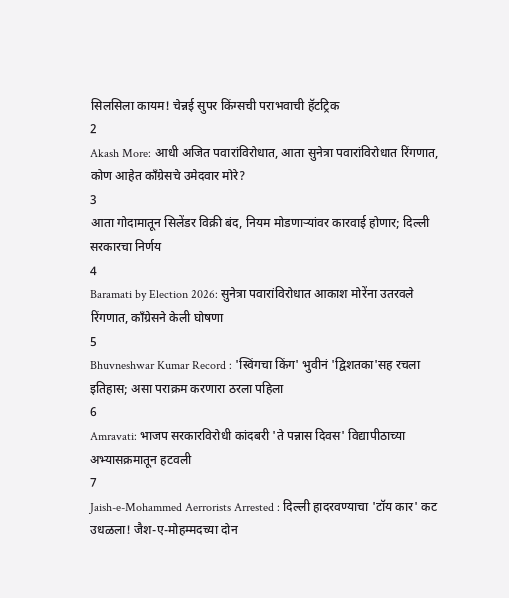सिलसिला कायम! चेन्नई सुपर किंग्सची पराभवाची हॅटट्रिक
2
Akash More: आधी अजित पवारांविरोधात, आता सुनेत्रा पवारांविरोधात रिंगणात, कोण आहेत काँग्रेसचे उमेदवार मोरे?
3
आता गोदामातून सिलेंडर विक्री बंद, नियम मोडणाऱ्यांवर कारवाई होणार; दिल्ली सरकारचा निर्णय
4
Baramati by Election 2026: सुनेत्रा पवारांविरोधात आकाश मोरेंना उतरवले रिंगणात, काँग्रेसने केली घोषणा
5
Bhuvneshwar Kumar Record : 'स्विंगचा किंग' भुवीनं 'द्विशतका'सह रचला इतिहास; असा पराक्रम करणारा ठरला पहिला
6
Amravati: भाजप सरकारविरोधी कांदबरी 'ते पन्नास दिवस' विद्यापीठाच्या अभ्यासक्रमातून हटवली
7
Jaish-e-Mohammed Aerrorists Arrested : दिल्ली हादरवण्याचा 'टॉय कार' कट उधळला! जैश-ए-मोहम्मदच्या दोन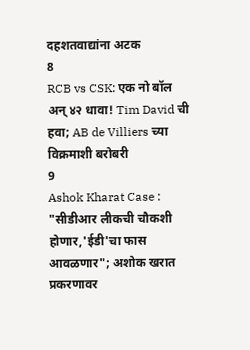दहशतवाद्यांना अटक
8
RCB vs CSK: एक नो बॉल अन् ४२ धावा! Tim David ची हवा; AB de Villiers च्या विक्रमाशी बरोबरी
9
Ashok Kharat Case : "सीडीआर लीकची चौकशी होणार,'ईडी'चा फास आवळणार"; अशोक खरात प्रकरणावर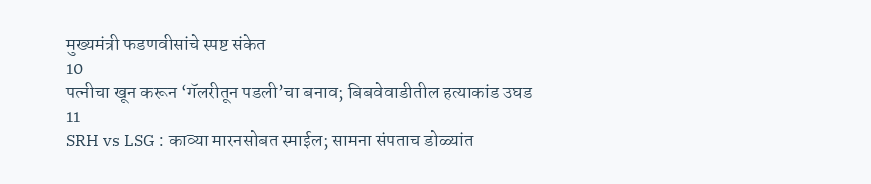मुख्यमंत्री फडणवीसांचे स्पष्ट संकेत
10
पत्नीचा खून करून ‘गॅलरीतून पडली’चा बनाव; बिबवेवाडीतील हत्याकांड उघड
11
SRH vs LSG : काव्या मारनसोबत स्माईल; सामना संपताच डोळ्यांत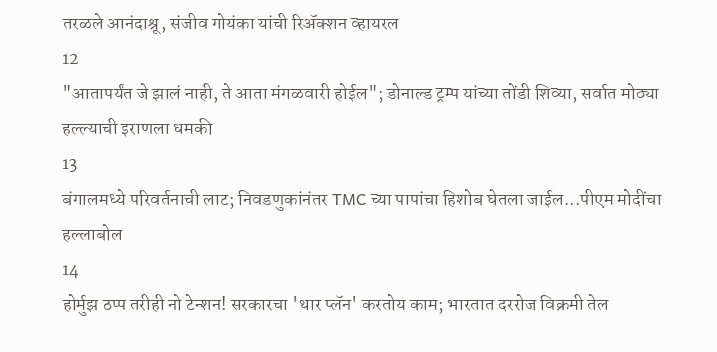तरळले आनंदाश्रू, संजीव गोयंका यांची रिॲक्शन व्हायरल
12
"आतापर्यंत जे झालं नाही, ते आता मंगळवारी होईल"; डोनाल्ड ट्रम्प यांच्या तोंडी शिव्या, सर्वात मोठ्या हल्ल्याची इराणला धमकी
13
बंगालमध्ये परिवर्तनाची लाट; निवडणुकांनंतर TMC च्या पापांचा हिशोब घेतला जाईल...पीएम मोदींचा हल्लाबोल
14
होर्मुझ ठप्प तरीही नो टेन्शन! सरकारचा 'थार प्लॅन' करतोय काम; भारतात दररोज विक्रमी तेल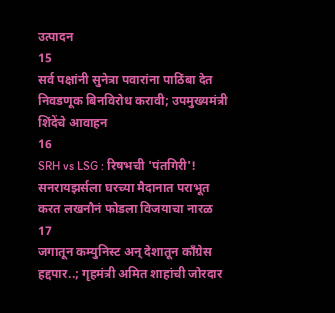उत्पादन
15
सर्व पक्षांनी सुनेत्रा पवारांना पाठिंबा देत निवडणूक बिनविरोध करावी; उपमुख्यमंत्री शिंदेंचे आवाहन
16
SRH vs LSG : रिषभची 'पंतगिरी'! सनरायझर्सला घरच्या मैदानात पराभूत करत लखनौनं फोडला विजयाचा नारळ
17
जगातून कम्युनिस्ट अन् देशातून काँग्रेस हद्दपार..; गृहमंत्री अमित शाहांची जोरदार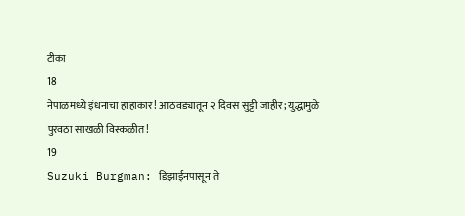टीका
18
नेपाळमध्ये इंधनाचा हाहाकार! आठवड्यातून २ दिवस सुट्टी जाहीर; युद्धामुळे पुरवठा साखळी विस्कळीत!
19
Suzuki Burgman: डिझाईनपासून ते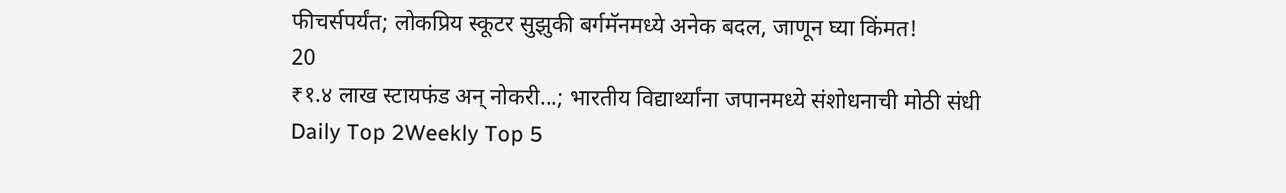फीचर्सपर्यंत; लोकप्रिय स्कूटर सुझुकी बर्गमॅनमध्ये अनेक बदल, जाणून घ्या किंमत!
20
₹१.४ लाख स्टायफंड अन् नोकरी...; भारतीय विद्यार्थ्यांना जपानमध्ये संशोधनाची मोठी संधी
Daily Top 2Weekly Top 5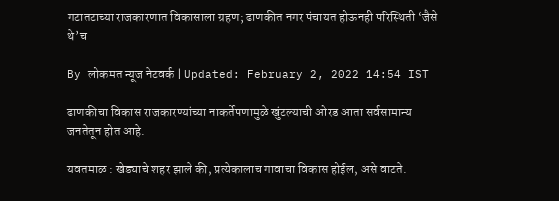गटातटाच्या राजकारणात विकासाला ग्रहण; ढाणकीत नगर पंचायत होऊनही परिस्थिती ‘जैसे थे’च

By लोकमत न्यूज नेटवर्क | Updated: February 2, 2022 14:54 IST

ढाणकीचा विकास राजकारण्यांच्या नाकर्तेपणामुळे खुंटल्याची ओरड आता सर्वसामान्य जनतेतून होत आहे.

यवतमाळ : खेड्याचे शहर झाले की, प्रत्येकालाच गावाचा विकास होईल, असे वाटते.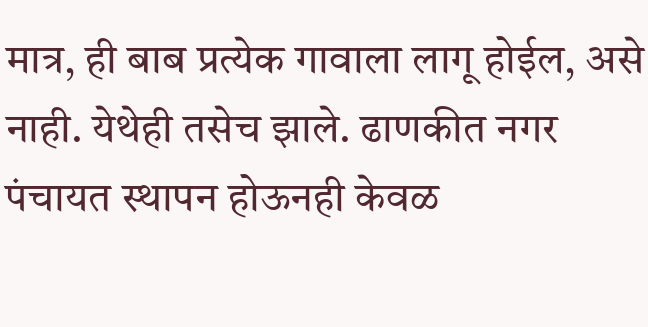मात्र, ही बाब प्रत्येक गावाला लागू होईल, असे नाही. येथेही तसेच झाले. ढाणकीत नगर पंचायत स्थापन होऊनही केवळ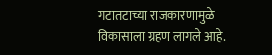गटातटाच्या राजकारणामुळे विकासाला ग्रहण लागले आहे.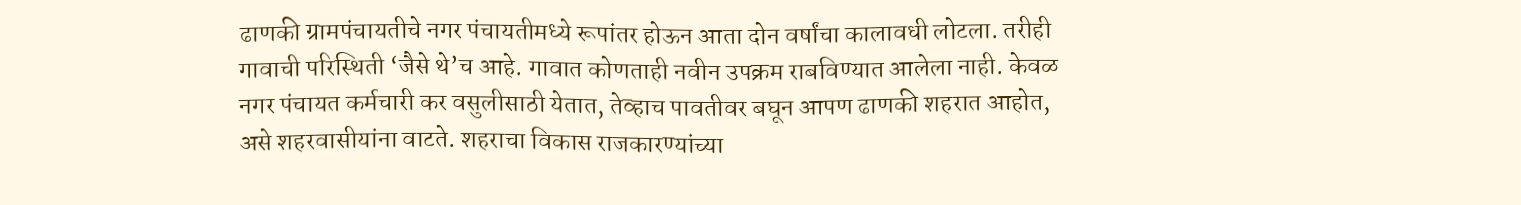ढाणकी ग्रामपंचायतीचे नगर पंचायतीमध्ये रूपांतर होऊन आता दोन वर्षांचा कालावधी लोटला. तरीही गावाची परिस्थिती ‘जैसे थे’च आहे. गावात कोणताही नवीन उपक्रम राबविण्यात आलेला नाही. केवळ नगर पंचायत कर्मचारी कर वसुलीसाठी येतात, तेव्हाच पावतीवर बघून आपण ढाणकी शहरात आहोत, असे शहरवासीयांना वाटते. शहराचा विकास राजकारण्यांच्या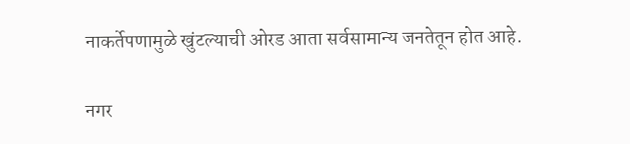नाकर्तेपणामुळे खुंटल्याची ओरड आता सर्वसामान्य जनतेतून होत आहे.

नगर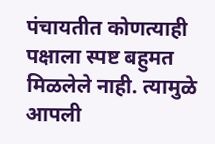पंचायतीत कोणत्याही पक्षाला स्पष्ट बहुमत मिळलेले नाही. त्यामुळे आपली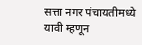सत्ता नगर पंचायतीमध्ये यावी म्हणून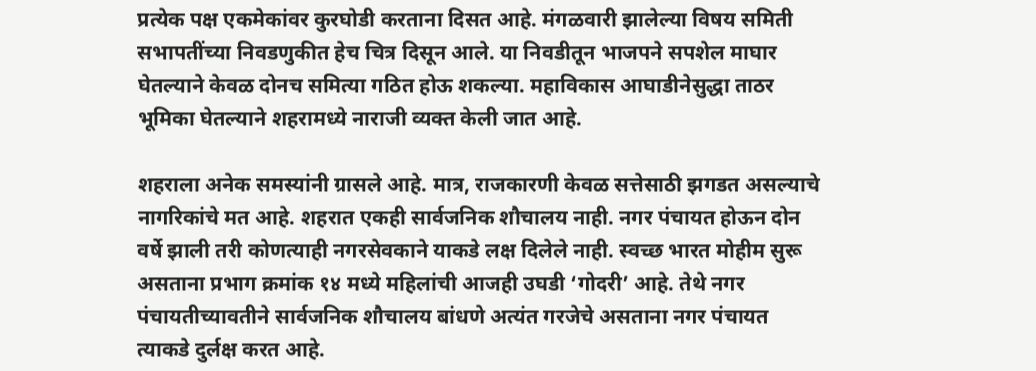प्रत्येक पक्ष एकमेकांवर कुरघोडी करताना दिसत आहे. मंगळवारी झालेल्या विषय समिती सभापतींच्या निवडणुकीत हेच चित्र दिसून आले. या निवडीतून भाजपने सपशेल माघार घेतल्याने केवळ दोनच समित्या गठित होऊ शकल्या. महाविकास आघाडीनेसुद्धा ताठर भूमिका घेतल्याने शहरामध्ये नाराजी व्यक्त केली जात आहे.

शहराला अनेक समस्यांनी ग्रासले आहे. मात्र, राजकारणी केवळ सत्तेसाठी झगडत असल्याचे नागरिकांचे मत आहे. शहरात एकही सार्वजनिक शौचालय नाही. नगर पंचायत होऊन दोन वर्षे झाली तरी कोणत्याही नगरसेवकाने याकडे लक्ष दिलेले नाही. स्वच्छ भारत मोहीम सुरू असताना प्रभाग क्रमांक १४ मध्ये महिलांची आजही उघडी ‘गोदरी’ आहे. तेथे नगर पंचायतीच्यावतीने सार्वजनिक शौचालय बांधणे अत्यंत गरजेचे असताना नगर पंचायत त्याकडे दुर्लक्ष करत आहे.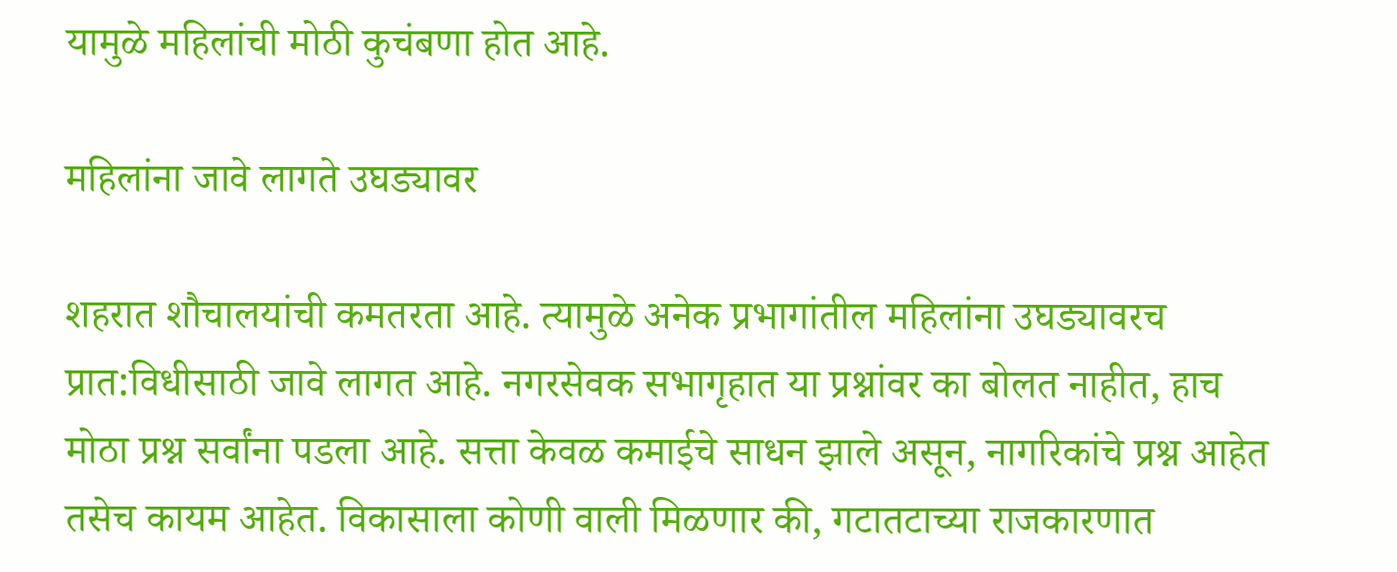यामुळे महिलांची मोठी कुचंबणा होत आहे.

महिलांना जावे लागते उघड्यावर

शहरात शौचालयांची कमतरता आहे. त्यामुळे अनेक प्रभागांतील महिलांना उघड्यावरच प्रात:विधीसाठी जावे लागत आहे. नगरसेवक सभागृहात या प्रश्नांवर का बोलत नाहीत, हाच मोठा प्रश्न सर्वांना पडला आहे. सत्ता केवळ कमाईचे साधन झाले असून, नागरिकांचे प्रश्न आहेत तसेच कायम आहेत. विकासाला कोणी वाली मिळणार की, गटातटाच्या राजकारणात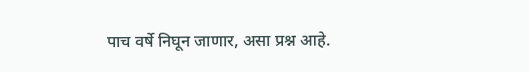पाच वर्षे निघून जाणार, असा प्रश्न आहे.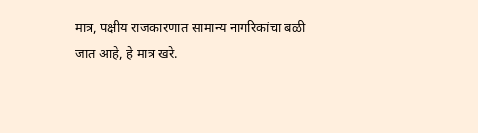मात्र, पक्षीय राजकारणात सामान्य नागरिकांचा बळी जात आहे, हे मात्र खरे.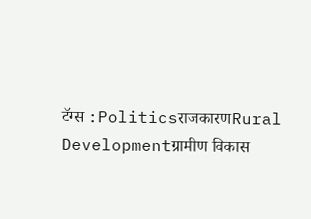टॅग्स :PoliticsराजकारणRural Developmentग्रामीण विकास